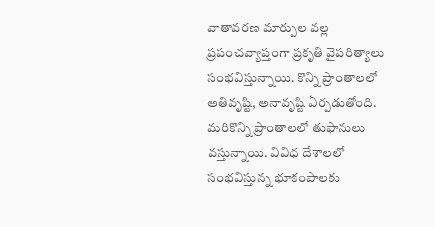వాతావరణ మార్పుల వల్ల ప్రపంచవ్యాప్తంగా ప్రకృతి వైపరిత్యాలు సంభవిస్తున్నాయి. కొన్ని ప్రాంతాలలో అతివృష్టి, అనావృష్టి ఏర్పడుతోంది. మరికొన్ని ప్రాంతాలలో తుఫానులు వస్తున్నాయి. వివిధ దేశాలలో సంభవిస్తున్న భూకంపాలకు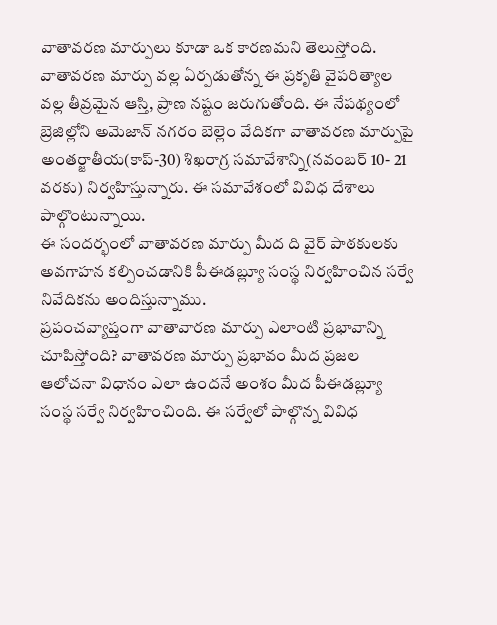వాతావరణ మార్పులు కూడా ఒక కారణమని తెలుస్తోంది. వాతావరణ మార్పు వల్ల ఏర్పడుతోన్న ఈ ప్రకృతి వైపరిత్యాల వల్ల తీవ్రమైన ఆస్తి, ప్రాణ నష్టం జరుగుతోంది. ఈ నేపథ్యంలో బ్రెజిల్లోని అమెజాన్ నగరం బెల్లెం వేదికగా వాతావరణ మార్పుపై అంతర్జాతీయ(కాప్-30) శిఖరాగ్ర సమావేశాన్ని(నవంబర్ 10- 21 వరకు) నిర్వహిస్తున్నారు. ఈ సమావేశంలో వివిధ దేశాలు పాల్గొంటున్నాయి.
ఈ సందర్భంలో వాతావరణ మార్పు మీద ది వైర్ పాఠకులకు అవగాహన కల్పించడానికి పీఈడబ్ల్యూ సంస్థ నిర్వహించిన సర్వే నివేదికను అందిస్తున్నాము.
ప్రపంచవ్యాప్తంగా వాతావారణ మార్పు ఎలాంటి ప్రభావాన్ని చూపిస్తోంది? వాతావరణ మార్పు ప్రభావం మీద ప్రజల ఆలోచనా విధానం ఎలా ఉందనే అంశం మీద పీఈడబ్ల్యూ సంస్థ సర్వే నిర్వహించింది. ఈ సర్వేలో పాల్గొన్న వివిధ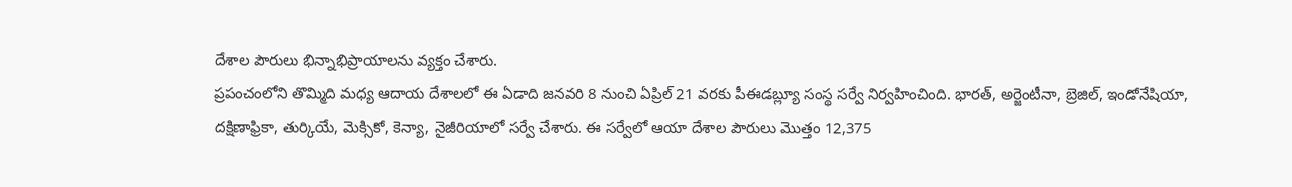దేశాల పౌరులు భిన్నాభిప్రాయాలను వ్యక్తం చేశారు.
ప్రపంచంలోని తొమ్మిది మధ్య ఆదాయ దేశాలలో ఈ ఏడాది జనవరి 8 నుంచి ఏప్రిల్ 21 వరకు పీఈడబ్ల్యూ సంస్థ సర్వే నిర్వహించింది. భారత్, అర్జెంటీనా, బ్రెజిల్, ఇండోనేషియా, దక్షిణాఫ్రికా, తుర్కియే, మెక్సికో, కెన్యా, నైజీరియాలో సర్వే చేశారు. ఈ సర్వేలో ఆయా దేశాల పౌరులు మొత్తం 12,375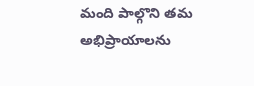మంది పాల్గొని తమ అభిప్రాయాలను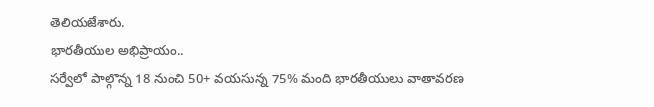తెలియజేశారు.
భారతీయుల అభిప్రాయం..
సర్వేలో పాల్గొన్న 18 నుంచి 50+ వయసున్న 75% మంది భారతీయులు వాతావరణ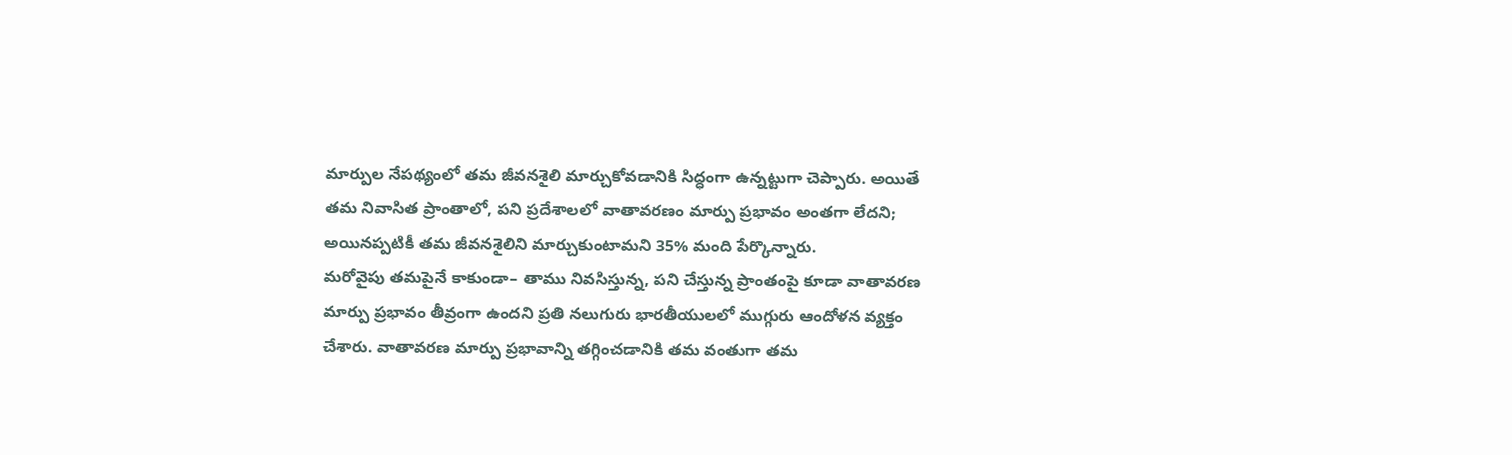మార్పుల నేపథ్యంలో తమ జీవనశైలి మార్చుకోవడానికి సిద్ధంగా ఉన్నట్టుగా చెప్పారు. అయితే తమ నివాసిత ప్రాంతాలో, పని ప్రదేశాలలో వాతావరణం మార్పు ప్రభావం అంతగా లేదని; అయినప్పటికీ తమ జీవనశైలిని మార్చుకుంటామని 35% మంది పేర్కొన్నారు.
మరోవైపు తమపైనే కాకుండా– తాము నివసిస్తున్న, పని చేస్తున్న ప్రాంతంపై కూడా వాతావరణ మార్పు ప్రభావం తీవ్రంగా ఉందని ప్రతి నలుగురు భారతీయులలో ముగ్గురు ఆందోళన వ్యక్తం చేశారు. వాతావరణ మార్పు ప్రభావాన్ని తగ్గించడానికి తమ వంతుగా తమ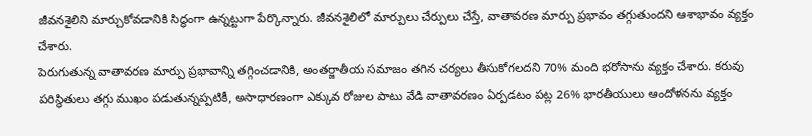జీవనశైలిని మార్చుకోవడానికి సిద్ధంగా ఉన్నట్టుగా పేర్కొన్నారు. జీవనశైలిలో మార్పులు చేర్పులు చేస్తే, వాతావరణ మార్పు ప్రభావం తగ్గుతుందని ఆశాభావం వ్యక్తం చేశారు.
పెరుగుతున్న వాతావరణ మార్పు ప్రభావాన్ని తగ్గించడానికి, అంతర్జాతీయ సమాజం తగిన చర్యలు తీసుకోగలదని 70% మంది భరోసాను వ్యక్తం చేశారు. కరువు పరిస్థితులు తగ్గు ముఖం పడుతున్నప్పటికీ, అసాధారణంగా ఎక్కువ రోజుల పాటు వేడి వాతావరణం ఏర్పడటం పట్ల 26% భారతీయులు ఆందోళనను వ్యక్తం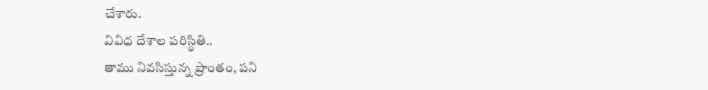చేశారు.
వివిధ దేశాల పరిస్థితి..
తాము నివసిస్తున్న ప్రాంతం, పని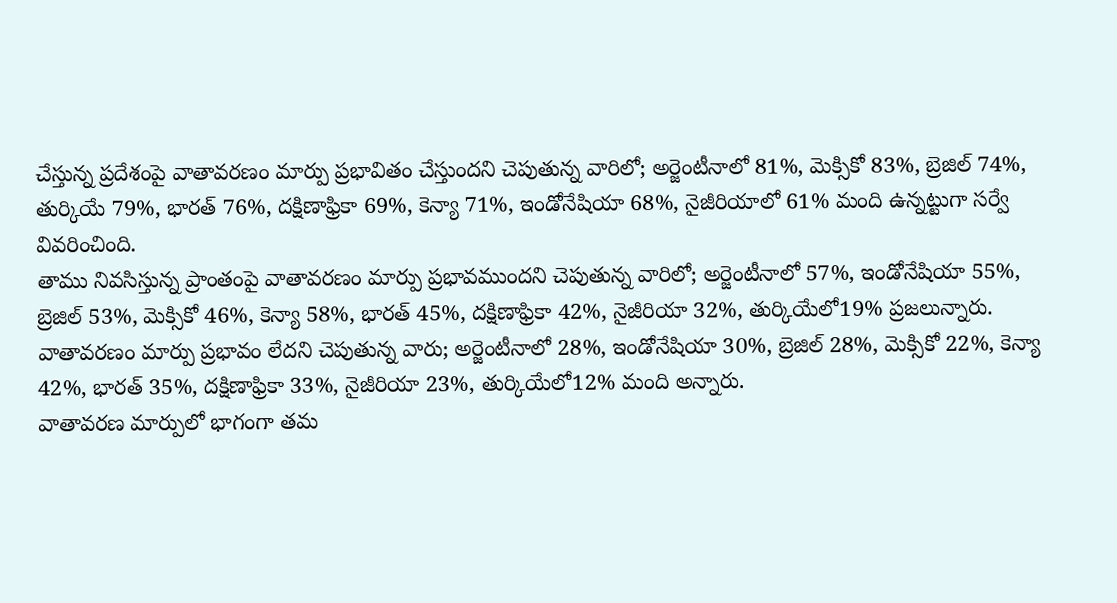చేస్తున్న ప్రదేశంపై వాతావరణం మార్పు ప్రభావితం చేస్తుందని చెపుతున్న వారిలో; అర్జెంటీనాలో 81%, మెక్సికో 83%, బ్రెజిల్ 74%, తుర్కియే 79%, భారత్ 76%, దక్షిణాఫ్రికా 69%, కెన్యా 71%, ఇండోనేషియా 68%, నైజీరియాలో 61% మంది ఉన్నట్టుగా సర్వే వివరించింది.
తాము నివసిస్తున్న ప్రాంతంపై వాతావరణం మార్పు ప్రభావముందని చెపుతున్న వారిలో; అర్జెంటీనాలో 57%, ఇండోనేషియా 55%, బ్రెజిల్ 53%, మెక్సికో 46%, కెన్యా 58%, భారత్ 45%, దక్షిణాఫ్రికా 42%, నైజీరియా 32%, తుర్కియేలో19% ప్రజలున్నారు.
వాతావరణం మార్పు ప్రభావం లేదని చెపుతున్న వారు; అర్జెంటీనాలో 28%, ఇండోనేషియా 30%, బ్రెజిల్ 28%, మెక్సికో 22%, కెన్యా 42%, భారత్ 35%, దక్షిణాఫ్రికా 33%, నైజీరియా 23%, తుర్కియేలో12% మంది అన్నారు.
వాతావరణ మార్పులో భాగంగా తమ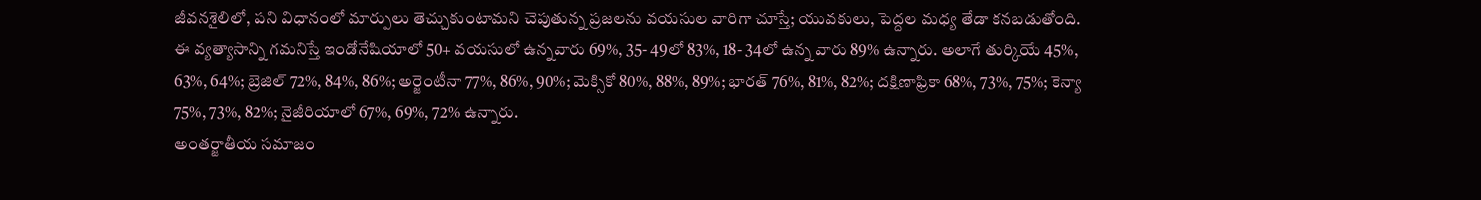జీవనశైలిలో, పని విధానంలో మార్పులు తెచ్చుకుంటామని చెపుతున్న ప్రజలను వయసుల వారిగా చూస్తే; యువకులు, పెద్దల మధ్య తేడా కనబడుతోంది.
ఈ వ్యత్యాసాన్ని గమనిస్తే ఇండోనేషియాలో 50+ వయసులో ఉన్నవారు 69%, 35- 49లో 83%, 18- 34లో ఉన్న వారు 89% ఉన్నారు. అలాగే తుర్కియే 45%, 63%, 64%; బ్రెజిల్ 72%, 84%, 86%; అర్జెంటీనా 77%, 86%, 90%; మెక్సికో 80%, 88%, 89%; భారత్ 76%, 81%, 82%; దక్షిణాఫ్రికా 68%, 73%, 75%; కెన్యా 75%, 73%, 82%; నైజీరియాలో 67%, 69%, 72% ఉన్నారు.
అంతర్జాతీయ సమాజం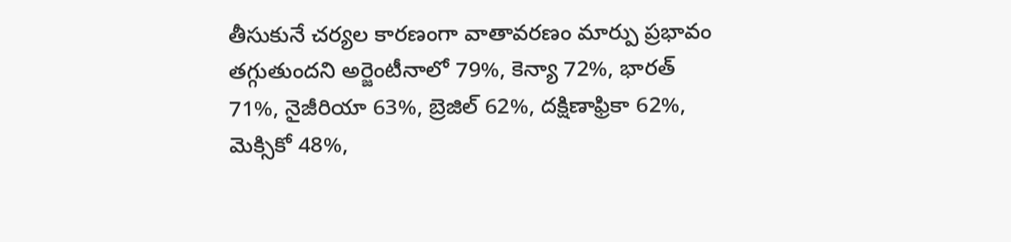తీసుకునే చర్యల కారణంగా వాతావరణం మార్పు ప్రభావం తగ్గుతుందని అర్జెంటీనాలో 79%, కెన్యా 72%, భారత్ 71%, నైజీరియా 63%, బ్రెజిల్ 62%, దక్షిణాఫ్రికా 62%, మెక్సికో 48%,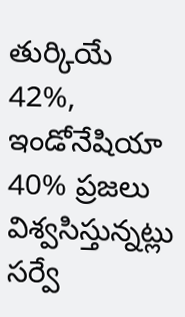తుర్కియే 42%, ఇండోనేషియా 40% ప్రజలు విశ్వసిస్తున్నట్లు సర్వే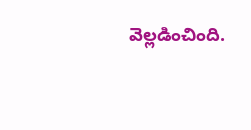వెల్లడించింది.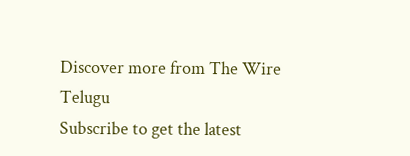Discover more from The Wire Telugu
Subscribe to get the latest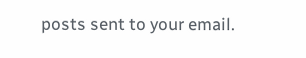posts sent to your email.